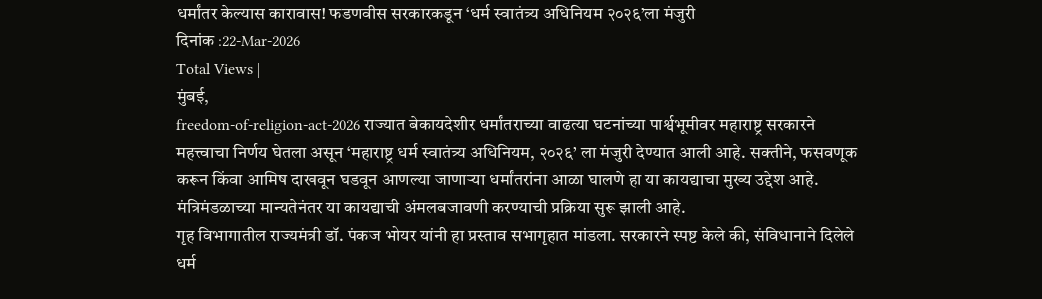धर्मांतर केल्यास कारावास! फडणवीस सरकारकडून ‘धर्म स्वातंत्र्य अधिनियम २०२६’ला मंजुरी
दिनांक :22-Mar-2026
Total Views |
मुंबई,
freedom-of-religion-act-2026 राज्यात बेकायदेशीर धर्मांतराच्या वाढत्या घटनांच्या पार्श्वभूमीवर महाराष्ट्र सरकारने महत्त्वाचा निर्णय घेतला असून ‘महाराष्ट्र धर्म स्वातंत्र्य अधिनियम, २०२६’ ला मंजुरी देण्यात आली आहे. सक्तीने, फसवणूक करून किंवा आमिष दाखवून घडवून आणल्या जाणाऱ्या धर्मांतरांना आळा घालणे हा या कायद्याचा मुख्य उद्देश आहे. मंत्रिमंडळाच्या मान्यतेनंतर या कायद्याची अंमलबजावणी करण्याची प्रक्रिया सुरू झाली आहे.
गृह विभागातील राज्यमंत्री डॉ. पंकज भोयर यांनी हा प्रस्ताव सभागृहात मांडला. सरकारने स्पष्ट केले की, संविधानाने दिलेले धर्म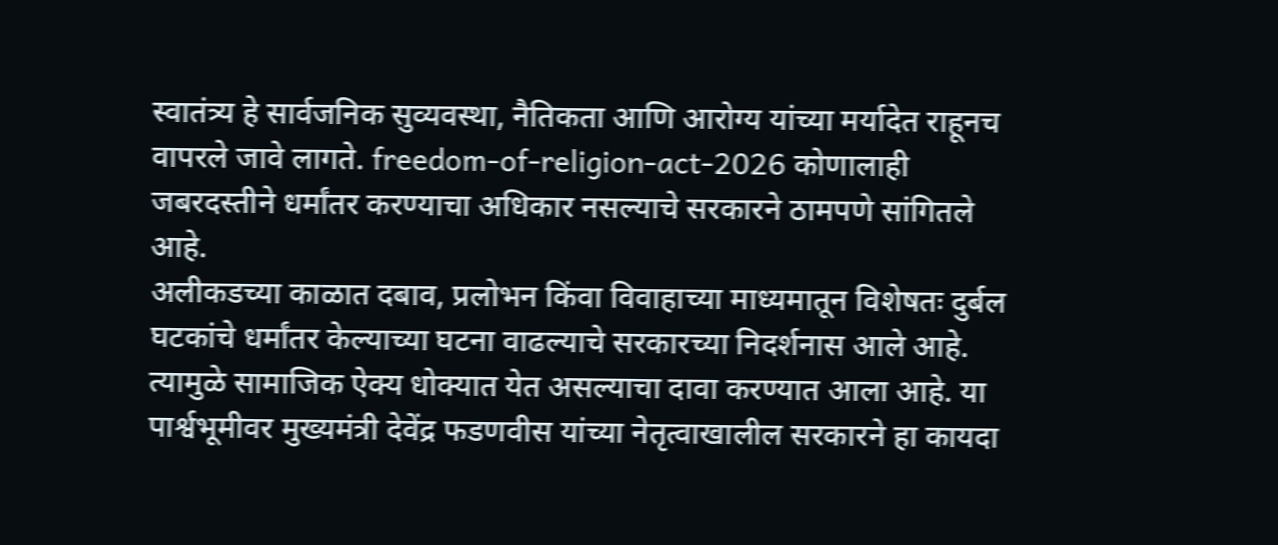स्वातंत्र्य हे सार्वजनिक सुव्यवस्था, नैतिकता आणि आरोग्य यांच्या मर्यादेत राहूनच वापरले जावे लागते. freedom-of-religion-act-2026 कोणालाही जबरदस्तीने धर्मांतर करण्याचा अधिकार नसल्याचे सरकारने ठामपणे सांगितले आहे.
अलीकडच्या काळात दबाव, प्रलोभन किंवा विवाहाच्या माध्यमातून विशेषतः दुर्बल घटकांचे धर्मांतर केल्याच्या घटना वाढल्याचे सरकारच्या निदर्शनास आले आहे. त्यामुळे सामाजिक ऐक्य धोक्यात येत असल्याचा दावा करण्यात आला आहे. या पार्श्वभूमीवर मुख्यमंत्री देवेंद्र फडणवीस यांच्या नेतृत्वाखालील सरकारने हा कायदा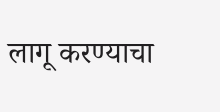लागू करण्याचा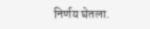निर्णय घेतला.